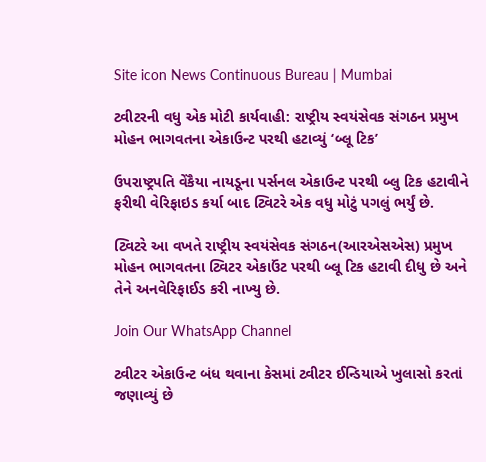Site icon News Continuous Bureau | Mumbai

ટ્વીટરની વધુ એક મોટી કાર્યવાહી: રાષ્ટ્રીય સ્વયંસેવક સંગઠન પ્રમુખ મોહન ભાગવતના એકાઉન્ટ પરથી હટાવ્યું ‘બ્લૂ ટિક’

ઉપરાષ્ટ્રપતિ વેંકૈયા નાયડૂના પર્સનલ એકાઉન્ટ પરથી બ્લુ ટિક હટાવીને ફરીથી વેરિફાઇડ કર્યા બાદ ટ્વિટરે એક વધુ મોટું પગલું ભર્યું છે.

ટ્વિટરે આ વખતે રાષ્ટ્રીય સ્વયંસેવક સંગઠન(આરએસએસ) પ્રમુખ મોહન ભાગવતના ટ્વિટર એકાઉંટ પરથી બ્લૂ ટિક હટાવી દીધુ છે અને તેને અનવેરિફાઈડ કરી નાખ્યુ છે.

Join Our WhatsApp Channel

ટ્વીટર એકાઉન્ટ બંધ થવાના કેસમાં ટ્વીટર ઈન્ડિયાએ ખુલાસો કરતાં જણાવ્યું છે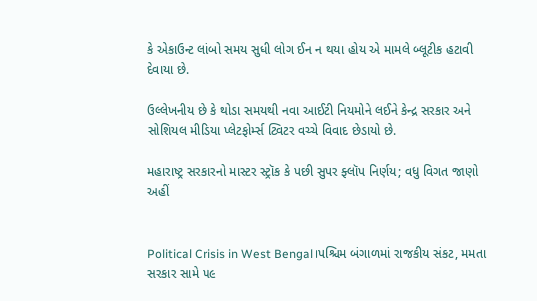કે એકાઉન્ટ લાંબો સમય સુધી લોગ ઈન ન થયા હોય એ મામલે બ્લૂટીક હટાવી દેવાયા છે.

ઉલ્લેખનીય છે કે થોડા સમયથી નવા આઈટી નિયમોને લઈને કેન્દ્ર સરકાર અને સોશિયલ મીડિયા પ્લેટફોર્મ્સ ટ્વિટર વચ્ચે વિવાદ છેડાયો છે.

મહારાષ્ટ્ર સરકારનો માસ્ટર સ્ટ્રૉક કે પછી સુપર ફ્લૉપ નિર્ણય; વધુ વિગત જાણો અહીં


Political Crisis in West Bengal।પશ્ચિમ બંગાળમાં રાજકીય સંકટ, મમતા સરકાર સામે ૫૯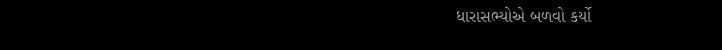ધારાસભ્યોએ બળવો કર્યો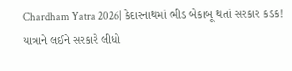Chardham Yatra 2026| કેદારનાથમાં ભીડ બેકાબૂ થતાં સરકાર કડક! યાત્રાને લઈને સરકારે લીધો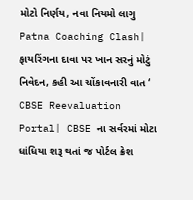મોટો નિર્ણય, નવા નિયમો લાગુ
Patna Coaching Clash| ફાયરિંગના દાવા પર ખાન સરનું મોટું નિવેદન, કહી આ ચોંકાવનારી વાત ‘
CBSE Reevaluation Portal| CBSE ના સર્વરમાં મોટા ધાંધિયા શરૂ થતાં જ પોર્ટલ ક્રેશ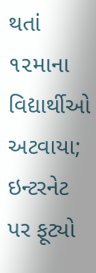થતાં ૧૨માના વિદ્યાર્થીઓ અટવાયા; ઇન્ટરનેટ પર ફૂટ્યો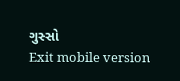ગુસ્સો
Exit mobile version